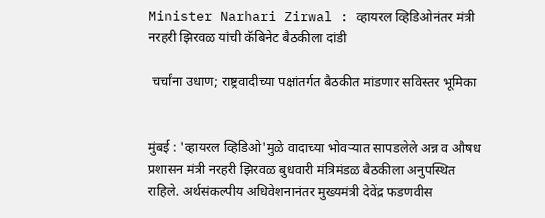Minister Narhari Zirwal : व्हायरल व्हिडिओनंतर मंत्री नरहरी झिरवळ यांची कॅबिनेट बैठकीला दांडी

 चर्चांना उधाण; राष्ट्रवादीच्या पक्षांतर्गत बैठकीत मांडणार सविस्तर भूमिका


मुंबई : 'व्हायरल व्हिडिओ'मुळे वादाच्या भोवऱ्यात सापडलेले अन्न व औषध प्रशासन मंत्री नरहरी झिरवळ बुधवारी मंत्रिमंडळ बैठकीला अनुपस्थित राहिले. अर्थसंकल्पीय अधिवेशनानंतर मुख्यमंत्री देवेंद्र फडणवीस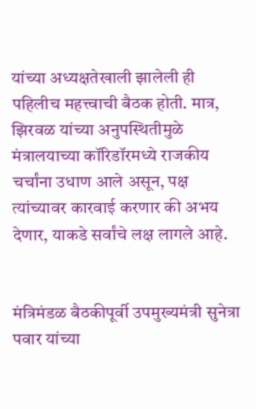यांच्या अध्यक्षतेखाली झालेली ही पहिलीच महत्त्वाची बैठक होती. मात्र, झिरवळ यांच्या अनुपस्थितीमुळे मंत्रालयाच्या कॉरिडॉरमध्ये राजकीय चर्चांना उधाण आले असून, पक्ष त्यांच्यावर कारवाई करणार की अभय देणार, याकडे सर्वांचे लक्ष लागले आहे.


मंत्रिमंडळ बैठकीपूर्वी उपमुख्यमंत्री सुनेत्रा पवार यांच्या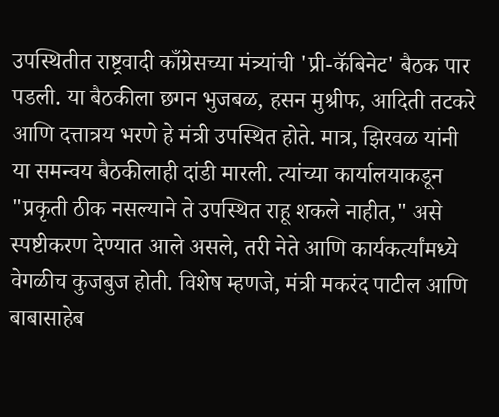उपस्थितीत राष्ट्रवादी काँग्रेसच्या मंत्र्यांची 'प्री-कॅबिनेट' बैठक पार पडली. या बैठकीला छगन भुजबळ, हसन मुश्रीफ, आदिती तटकरे आणि दत्तात्रय भरणे हे मंत्री उपस्थित होते. मात्र, झिरवळ यांनी या समन्वय बैठकीलाही दांडी मारली. त्यांच्या कार्यालयाकडून "प्रकृती ठीक नसल्याने ते उपस्थित राहू शकले नाहीत," असे स्पष्टीकरण देण्यात आले असले, तरी नेते आणि कार्यकर्त्यांमध्ये वेगळीच कुजबुज होती. विशेष म्हणजे, मंत्री मकरंद पाटील आणि बाबासाहेब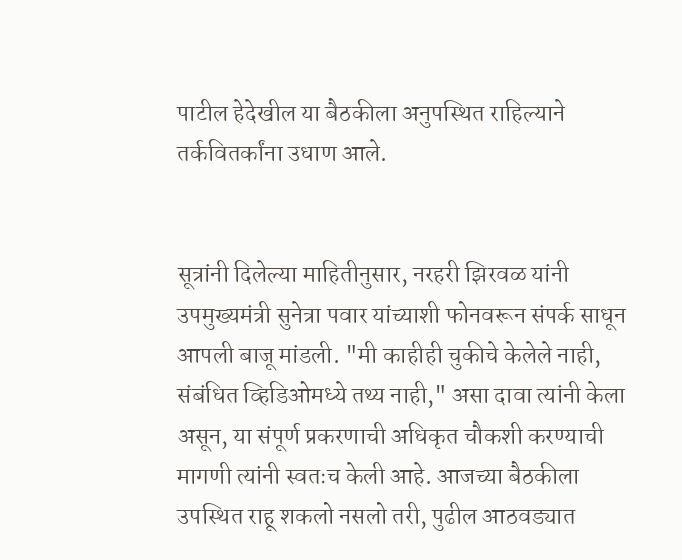पाटील हेदेखील या बैठकीला अनुपस्थित राहिल्याने तर्कवितर्कांना उधाण आले.


सूत्रांनी दिलेल्या माहितीनुसार, नरहरी झिरवळ यांनी उपमुख्यमंत्री सुनेत्रा पवार यांच्याशी फोनवरून संपर्क साधून आपली बाजू मांडली. "मी काहीही चुकीचे केलेले नाही, संबंधित व्हिडिओमध्ये तथ्य नाही," असा दावा त्यांनी केला असून, या संपूर्ण प्रकरणाची अधिकृत चौकशी करण्याची मागणी त्यांनी स्वतःच केली आहे. आजच्या बैठकीला उपस्थित राहू शकलो नसलो तरी, पुढील आठवड्यात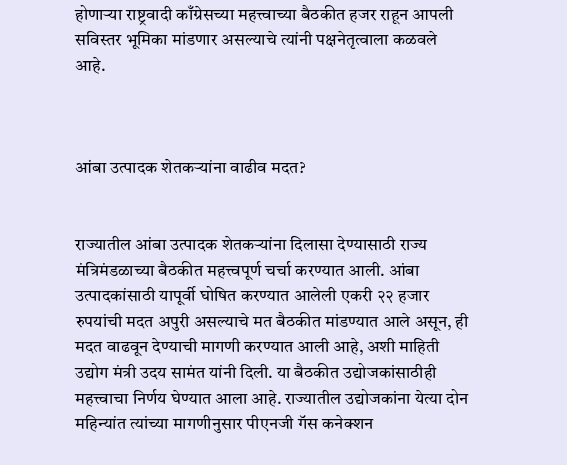होणाऱ्या राष्ट्रवादी काँग्रेसच्या महत्त्वाच्या बैठकीत हजर राहून आपली सविस्तर भूमिका मांडणार असल्याचे त्यांनी पक्षनेतृत्वाला कळवले आहे.



आंबा उत्पादक शेतकऱ्यांना वाढीव मदत?


राज्यातील आंबा उत्पादक शेतकऱ्यांना दिलासा देण्यासाठी राज्य मंत्रिमंडळाच्या बैठकीत महत्त्वपूर्ण चर्चा करण्यात आली. आंबा उत्पादकांसाठी यापूर्वी घोषित करण्यात आलेली एकरी २२ हजार रुपयांची मदत अपुरी असल्याचे मत बैठकीत मांडण्यात आले असून, ही मदत वाढवून देण्याची मागणी करण्यात आली आहे, अशी माहिती उद्योग मंत्री उदय सामंत यांनी दिली. या बैठकीत उद्योजकांसाठीही महत्त्वाचा निर्णय घेण्यात आला आहे. राज्यातील उद्योजकांना येत्या दोन महिन्यांत त्यांच्या मागणीनुसार पीएनजी गॅस कनेक्शन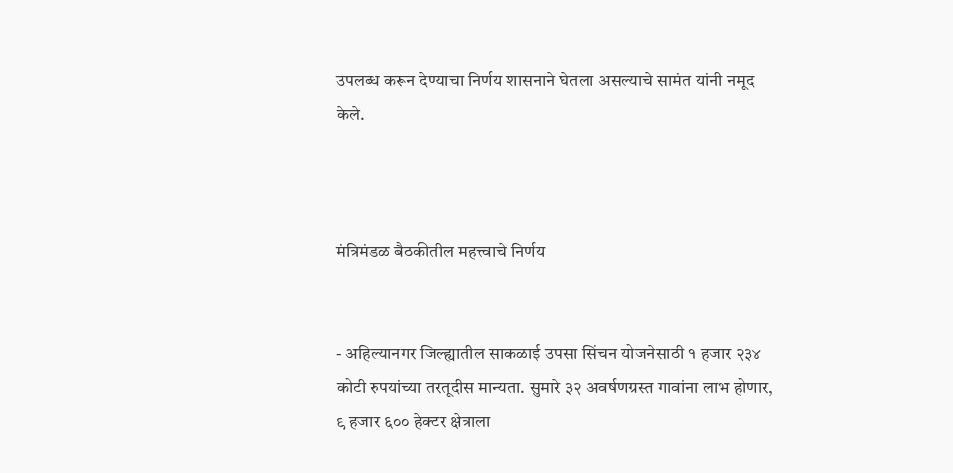उपलब्ध करून देण्याचा निर्णय शासनाने घेतला असल्याचे सामंत यांनी नमूद केले.



मंत्रिमंडळ बैठकीतील महत्त्वाचे निर्णय


- अहिल्यानगर जिल्ह्यातील साकळाई उपसा सिंचन योजनेसाठी १ हजार २३४ कोटी रुपयांच्या तरतूदीस मान्यता. सुमारे ३२ अवर्षणग्रस्त गावांना लाभ होणार, ९ हजार ६०० हेक्टर क्षेत्राला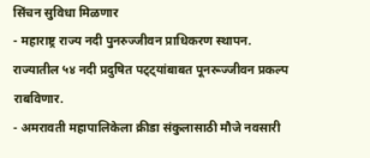सिंचन सुविधा मिळणार
- महाराष्ट्र राज्य नदी पुनरुज्जीवन प्राधिकरण स्थापन. राज्यातील ५४ नदी प्रदुषित पट्ट्यांबाबत पूनरूज्जीवन प्रकल्प राबविणार.
- अमरावती महापालिकेला क्रीडा संकुलासाठी मौजे नवसारी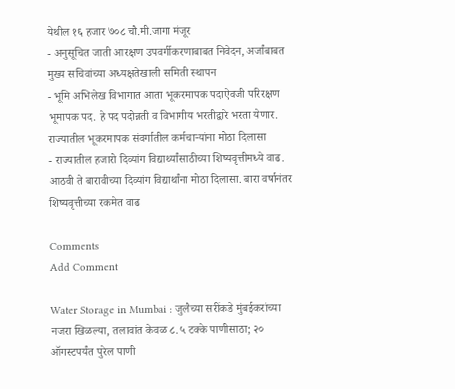येथील १६ हजार ७०८ चौ.मी.जागा मंजूर
- अनुसूचित जाती आरक्षण उपवर्गीकरणाबाबत निवेदन, अर्जांबाबत मुख्य सचिवांच्या अध्यक्षतेखाली समिती स्थापन
- भूमि अभिलेख विभागात आता भूकरमापक पदाऐवजी परिरक्षण भूमापक पद. हे पद पदोन्नती व विभागीय भरतीद्वारे भरता येणार. राज्यातील भूकरमापक संवर्गातील कर्मचाऱ्यांना मोठा दिलासा
- राज्यातील हजारो दिव्यांग विद्यार्थ्यांसाठीच्या शिष्यवृत्तीमध्ये वाढ. आठवी ते बारावीच्या दिव्यांग विद्यार्थांना मोठा दिलासा. बारा वर्षानंतर शिष्यवृत्तीच्या रकमेत वाढ

Comments
Add Comment

Water Storage in Mumbai : जुलैच्या सरींकडे मुंबईकरांच्या नजरा खिळल्या, तलावांत केवळ ८.५ टक्के पाणीसाठा; २० ऑगस्टपर्यंत पुरेल पाणी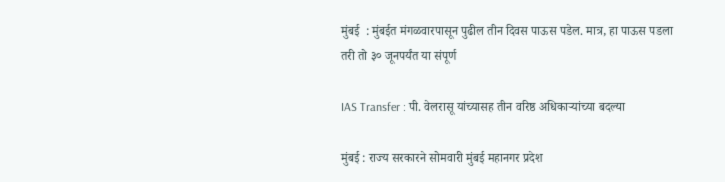मुंबई  : मुंबईत मंगळवारपासून पुढील तीन दिवस पाऊस पडेल. मात्र, हा पाऊस पडला तरी तो ३० जूनपर्यंत या संपूर्ण

IAS Transfer : पी. वेलरासू यांच्यासह तीन वरिष्ठ अधिकाऱ्यांच्या बदल्या

मुंबई : राज्य सरकारने सोमवारी मुंबई महानगर प्रदेश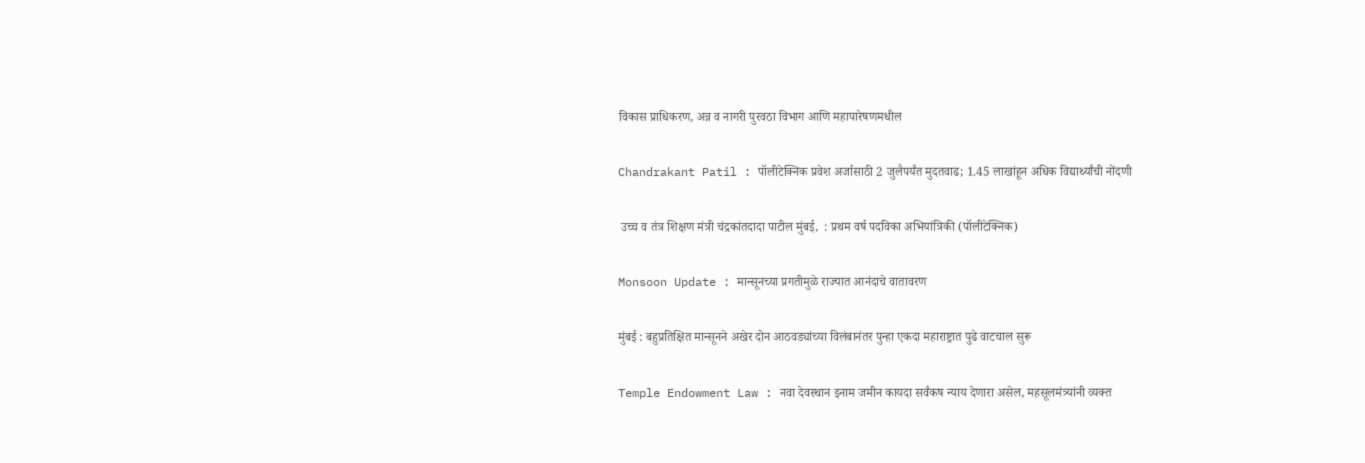विकास प्राधिकरण, अन्न व नागरी पुरवठा विभाग आणि महापारेषणमधील

Chandrakant Patil : पॉलीटेक्निक प्रवेश अर्जासाठी 2 जुलैपर्यंत मुदतवाढ; 1.45 लाखांहून अधिक विद्यार्थ्यांची नोंदणी

 उच्च व तंत्र शिक्षण मंत्री चंद्रकांतदादा पाटील मुंबई,  : प्रथम वर्ष पदविका अभियांत्रिकी (पॉलीटेक्निक)

Monsoon Update : मान्सूनच्या प्रगतीमुळे राज्यात आनंदाचे वातावरण

मुंबई : बहुप्रतिक्षित मान्सूनने अखेर दोन आठवड्यांच्या विलंबानंतर पुन्हा एकदा महाराष्ट्रात पुढे वाटचाल सुरू

Temple Endowment Law : नवा देवस्थान इनाम जमीन कायदा सर्वंकष न्याय देणारा असेल, महसूलमंत्र्यांनी व्यक्त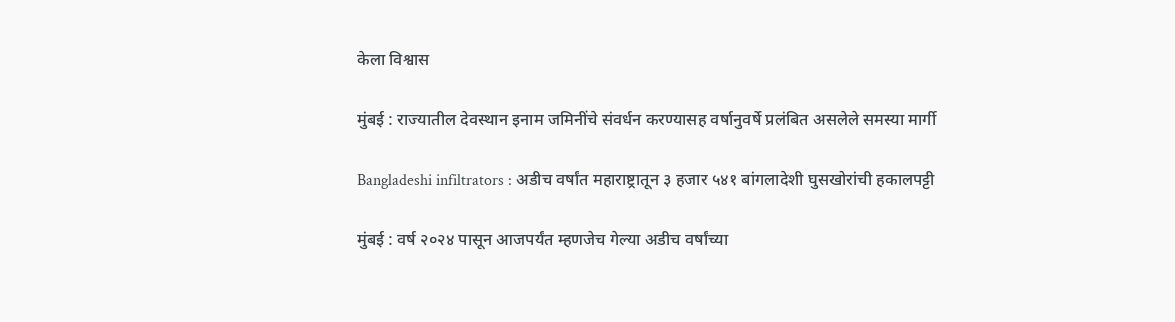केला विश्वास

मुंबई : राज्यातील देवस्थान इनाम जमिनींचे संवर्धन करण्यासह वर्षानुवर्षे प्रलंबित असलेले समस्या मार्गी

Bangladeshi infiltrators : अडीच वर्षांत महाराष्ट्रातून ३ हजार ५४१ बांगलादेशी घुसखोरांची हकालपट्टी

मुंबई : वर्ष २०२४ पासून आजपर्यंत म्हणजेच गेल्या अडीच वर्षांच्या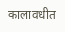कालावधीत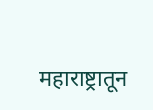महाराष्ट्रातून